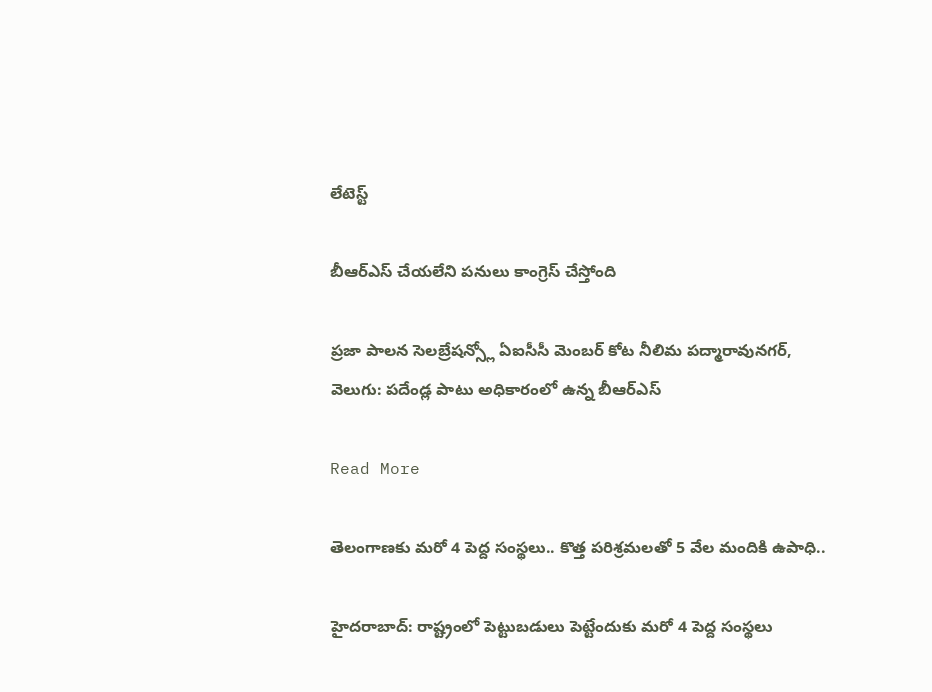లేటెస్ట్

బీఆర్ఎస్ చేయలేని పనులు కాంగ్రెస్ చేస్తోంది

ప్రజా పాలన సెలబ్రేషన్స్లో ఏఐసీసీ మెంబర్ కోట నీలిమ పద్మారావునగర్, వెలుగు: పదేండ్ల పాటు అధికారంలో ఉన్న బీఆర్‌‌‌‌‌‌ఎస్

Read More

తెలంగాణకు మరో 4 పెద్ద సంస్థలు.. కొత్త పరిశ్రమలతో 5 వేల మందికి ఉపాధి..

హైదరాబాద్: రాష్ట్రంలో పెట్టుబడులు పెట్టేందుకు మరో 4 పెద్ద సంస్థలు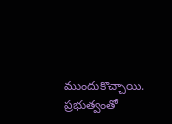ముందుకొచ్చాయి. ప్రభుత్వంతో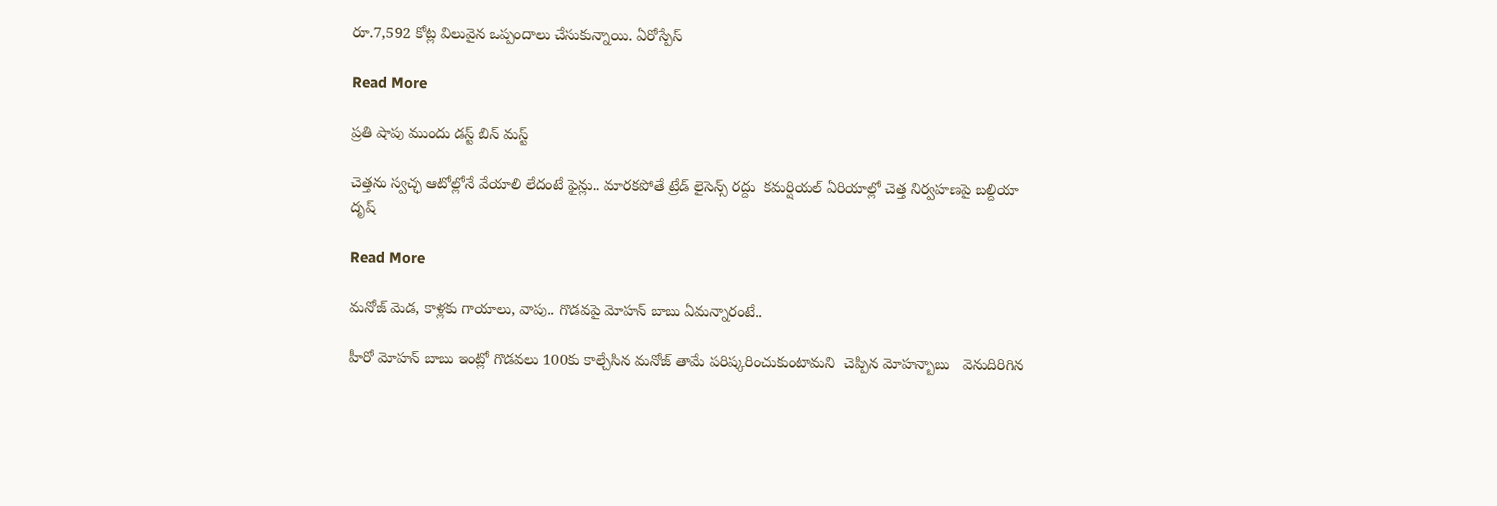రూ.7,592 కోట్ల విలువైన ఒప్పందాలు చేసుకున్నాయి. ఏరోస్పేస్

Read More

ప్రతి షాపు ముందు డస్ట్ బిన్ మస్ట్

చెత్తను స్వచ్ఛ ఆటోల్లోనే వేయాలి లేదంటే ఫైన్లు.. మారకపోతే ట్రేడ్ లైసెన్స్ రద్దు  కమర్షియల్ ఏరియాల్లో చెత్త నిర్వహణపై బల్దియా  దృష్

Read More

మనోజ్ మెడ, కాళ్లకు గాయాలు, వాపు.. గొడవపై మోహన్ బాబు ఏమన్నారంటే..

హీరో మోహన్ బాబు ఇంట్లో గొడవలు 100కు కాల్చేసిన మనోజ్ తామే పరిష్కరించుకుంటామని  చెప్పిన మోహన్బాబు   వెనుదిరిగిన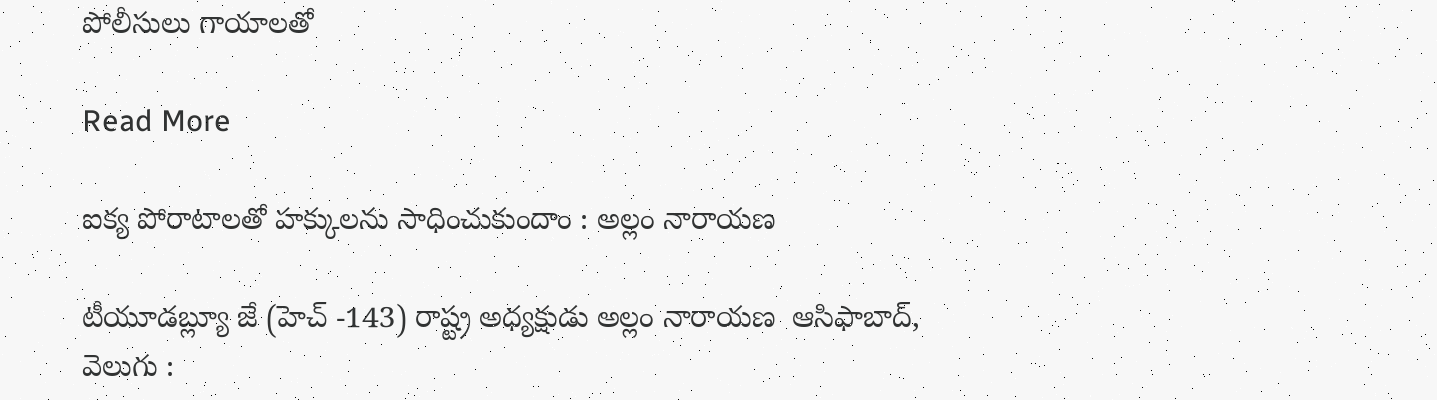పోలీసులు గాయాలతో

Read More

ఐక్య పోరాటాలతో హక్కులను సాధించుకుందాం : అల్లం నారాయణ

టీయూడబ్ల్యూ జే (హెచ్ -143) రాష్ట్ర అధ్యక్షుడు అల్లం నారాయణ  ఆసిఫాబాద్, వెలుగు :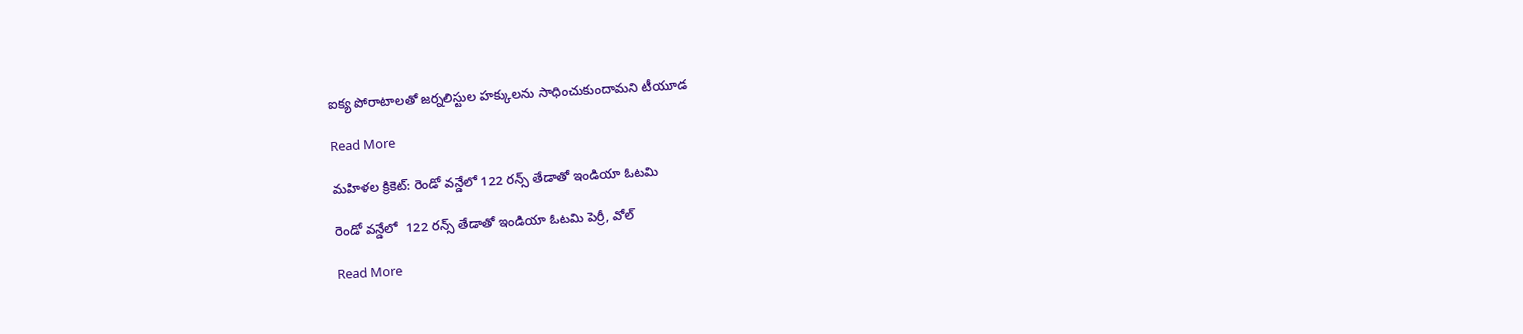ఐక్య పోరాటాలతో జర్నలిస్టుల హక్కులను సాధించుకుందామని టీయూడ

Read More

మహిళల క్రికెట్: రెండో వన్డేలో 122 రన్స్‌‌‌‌‌‌‌‌ తేడాతో ఇండియా ఓటమి

రెండో వన్డేలో  122 రన్స్‌‌‌‌‌‌‌‌ తేడాతో ఇండియా ఓటమి పెర్రీ, వోల్‌‌‌‌‌‌

Read More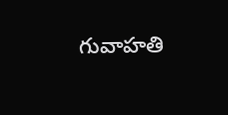గువాహతి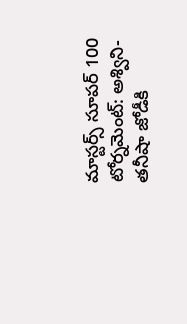మాస్టర్స్‌‌‌‌‌‌‌‌ సూపర్‌‌‌‌‌‌‌‌‌‌‌‌‌‌‌‌ 100 టోర్నమెంట్‌‌‌‌‌‌‌‌: అశ్విని-తనీషా జోడీకి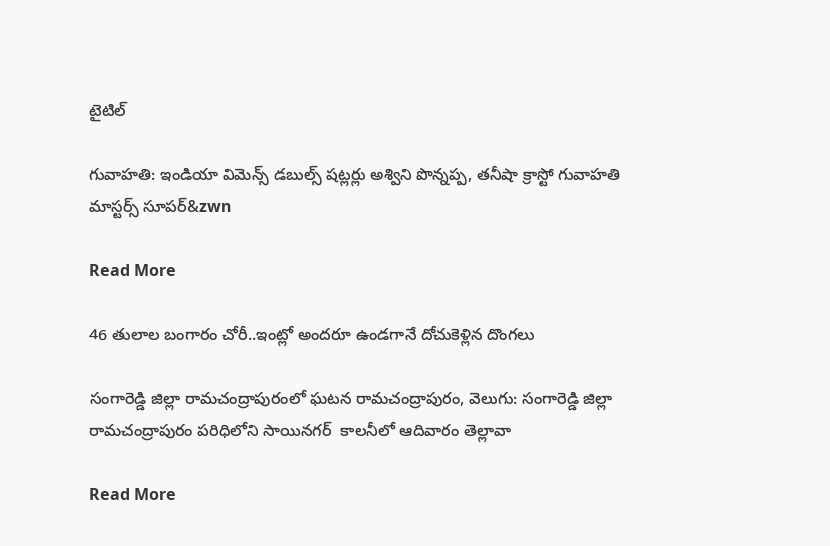టైటిల్‌‌‌‌‌‌‌‌

గువాహతి: ఇండియా విమెన్స్ డబుల్స్ షట్లర్లు అశ్విని పొన్నప్ప, తనీషా క్రాస్టో గువాహతి మాస్టర్స్‌‌‌‌‌‌‌‌ సూపర్&zwn

Read More

46 తులాల బంగారం చోరీ..ఇంట్లో అందరూ ఉండగానే దోచుకెళ్లిన దొంగలు

సంగారెడ్డి జిల్లా రామచంద్రాపురంలో ఘటన రామచంద్రాపురం, వెలుగు: సంగారెడ్డి జిల్లా రామచంద్రాపురం పరిధిలోని సాయినగర్  కాలనీలో ఆదివారం తెల్లావా

Read More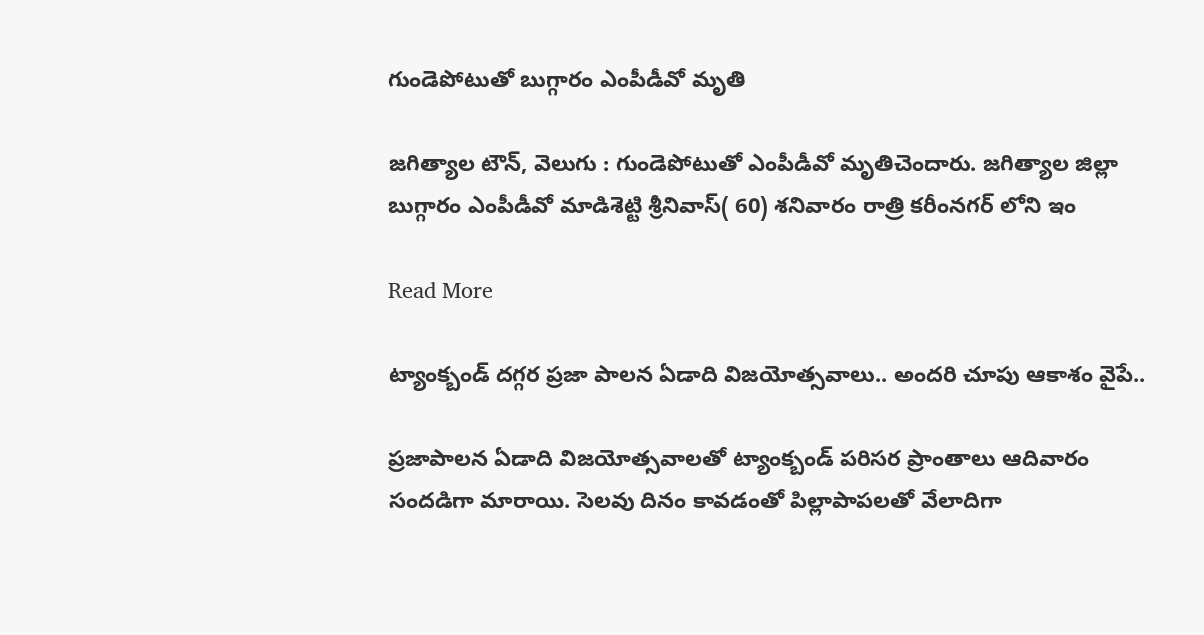గుండెపోటుతో బుగ్గారం ఎంపీడీవో మృతి

జగిత్యాల టౌన్, వెలుగు : గుండెపోటుతో ఎంపీడీవో మృతిచెందారు. జగిత్యాల జిల్లా బుగ్గారం ఎంపీడీవో మాడిశెట్టి శ్రీనివాస్( 60) శనివారం రాత్రి కరీంనగర్ లోని ఇం

Read More

ట్యాంక్బండ్ దగ్గర ప్రజా పాలన ఏడాది విజయోత్సవాలు.. అందరి చూపు ఆకాశం వైపే..

ప్రజాపాలన ఏడాది విజయోత్సవాలతో ట్యాంక్బండ్ పరిసర ప్రాంతాలు ఆదివారం సందడిగా మారాయి. సెలవు దినం కావడంతో పిల్లాపాపలతో వేలాదిగా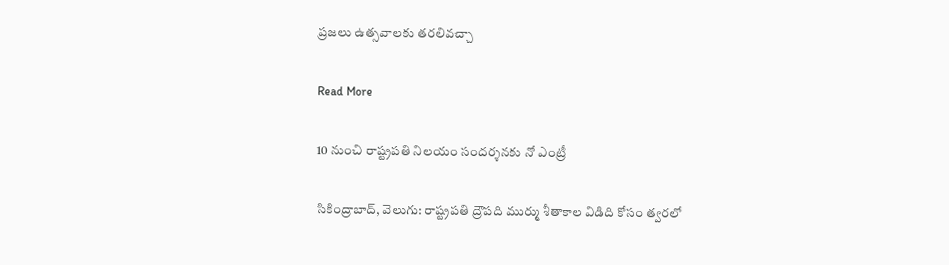ప్రజలు ఉత్సవాలకు తరలివచ్చా

Read More

10 నుంచి రాష్ట్రపతి నిలయం సందర్శనకు నో ఎంట్రీ

సికింద్రాబాద్, వెలుగు: రాష్ట్రపతి ద్రౌపది ముర్ము శీతాకాల విడిది కోసం త్వరలో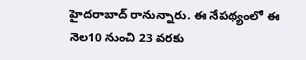హైదరాబాద్ రానున్నారు. ఈ నేపథ్యంలో ఈ నెల10 నుంచి 23 వరకు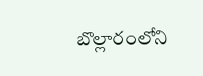బొల్లారంలోని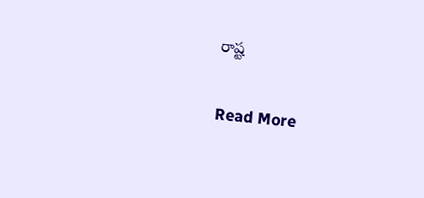రాష్ట

Read More